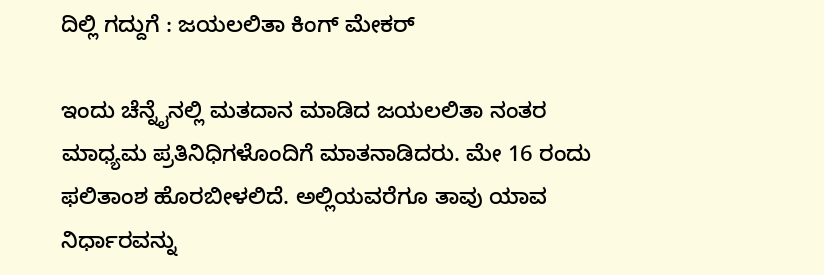ದಿಲ್ಲಿ ಗದ್ದುಗೆ : ಜಯಲಲಿತಾ ಕಿಂಗ್ ಮೇಕರ್

ಇಂದು ಚೆನ್ನೈನಲ್ಲಿ ಮತದಾನ ಮಾಡಿದ ಜಯಲಲಿತಾ ನಂತರ ಮಾಧ್ಯಮ ಪ್ರತಿನಿಧಿಗಳೊಂದಿಗೆ ಮಾತನಾಡಿದರು. ಮೇ 16 ರಂದು ಫಲಿತಾಂಶ ಹೊರಬೀಳಲಿದೆ. ಅಲ್ಲಿಯವರೆಗೂ ತಾವು ಯಾವ ನಿರ್ಧಾರವನ್ನು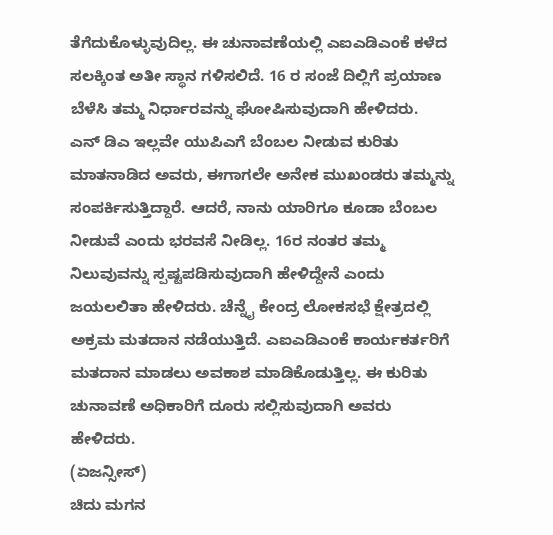ತೆಗೆದುಕೊಳ್ಳುವುದಿಲ್ಲ. ಈ ಚುನಾವಣೆಯಲ್ಲಿ ಎಐಎಡಿಎಂಕೆ ಕಳೆದ ಸಲಕ್ಕಿಂತ ಅತೀ ಸ್ಥಾನ ಗಳಿಸಲಿದೆ. 16 ರ ಸಂಜೆ ದಿಲ್ಲಿಗೆ ಪ್ರಯಾಣ ಬೆಳೆಸಿ ತಮ್ಮ ನಿರ್ಧಾರವನ್ನು ಘೋಷಿಸುವುದಾಗಿ ಹೇಳಿದರು.
ಎನ್ ಡಿಎ ಇಲ್ಲವೇ ಯುಪಿಎಗೆ ಬೆಂಬಲ ನೀಡುವ ಕುರಿತು ಮಾತನಾಡಿದ ಅವರು, ಈಗಾಗಲೇ ಅನೇಕ ಮುಖಂಡರು ತಮ್ಮನ್ನು ಸಂಪರ್ಕಿಸುತ್ತಿದ್ದಾರೆ. ಆದರೆ, ನಾನು ಯಾರಿಗೂ ಕೂಡಾ ಬೆಂಬಲ ನೀಡುವೆ ಎಂದು ಭರವಸೆ ನೀಡಿಲ್ಲ. 16ರ ನಂತರ ತಮ್ಮ ನಿಲುವುವನ್ನು ಸ್ಪಷ್ಟಪಡಿಸುವುದಾಗಿ ಹೇಳಿದ್ದೇನೆ ಎಂದು ಜಯಲಲಿತಾ ಹೇಳಿದರು. ಚೆನ್ನೈ ಕೇಂದ್ರ ಲೋಕಸಭೆ ಕ್ಷೇತ್ರದಲ್ಲಿ ಅಕ್ರಮ ಮತದಾನ ನಡೆಯುತ್ತಿದೆ. ಎಐಎಡಿಎಂಕೆ ಕಾರ್ಯಕರ್ತರಿಗೆ ಮತದಾನ ಮಾಡಲು ಅವಕಾಶ ಮಾಡಿಕೊಡುತ್ತಿಲ್ಲ. ಈ ಕುರಿತು ಚುನಾವಣೆ ಅಧಿಕಾರಿಗೆ ದೂರು ಸಲ್ಲಿಸುವುದಾಗಿ ಅವರು ಹೇಳಿದರು.
(ಏಜನ್ಸೀಸ್)
ಚಿದು ಮಗನ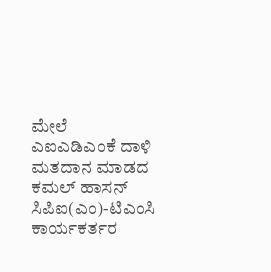ಮೇಲೆ ಎಐಎಡಿಎಂಕೆ ದಾಳಿ
ಮತದಾನ ಮಾಡದ ಕಮಲ್ ಹಾಸನ್
ಸಿಪಿಐ(ಎಂ)-ಟಿಎಂಸಿ ಕಾರ್ಯಕರ್ತರ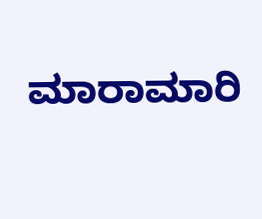ಮಾರಾಮಾರಿ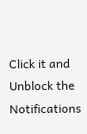Click it and Unblock the Notifications